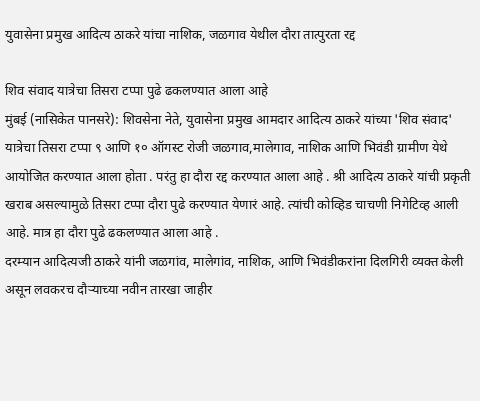युवासेना प्रमुख आदित्य ठाकरे यांचा नाशिक, जळगाव येथील दौरा तात्पुरता रद्द

शिव संवाद यात्रेचा तिसरा टप्पा पुढे ढकलण्यात आला आहे
मुंबई (नासिकेत पानसरे): शिवसेना नेते, युवासेना प्रमुख आमदार आदित्य ठाकरे यांच्या 'शिव संवाद' यात्रेचा तिसरा टप्पा ९ आणि १० ऑगस्ट रोजी जळगाव,मालेगाव, नाशिक आणि भिवंडी ग्रामीण येथे आयोजित करण्यात आला होता . परंतु हा दौरा रद्द करण्यात आला आहे . श्री आदित्य ठाकरे यांची प्रकृती खराब असल्यामुळे तिसरा टप्पा दौरा पुढे करण्यात येणारं आहे. त्यांची कोव्हिड चाचणी निगेटिव्ह आली आहे. मात्र हा दौरा पुढे ढकलण्यात आला आहे .
दरम्यान आदित्यजी ठाकरे यांनी जळगांव, मालेगांव, नाशिक, आणि भिवंडीकरांना दिलगिरी व्यक्त केली असून लवकरच दौऱ्याच्या नवीन तारखा जाहीर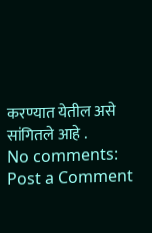करण्यात येतील असे सांगितले आहे .
No comments:
Post a Comment